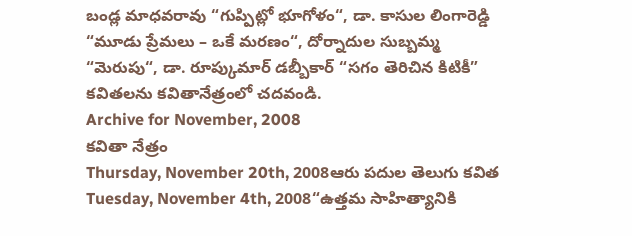బండ్ల మాధవరావు “గుప్పిట్లో భూగోళం“, డా. కాసుల లింగారెడ్డి “మూడు ప్రేమలు – ఒకే మరణం“, దోర్నాదుల సుబ్బమ్మ “మెరుపు“, డా. రూప్కుమార్ డబ్బీకార్ “సగం తెరిచిన కిటికీ” కవితలను కవితానేత్రంలో చదవండి.
Archive for November, 2008
కవితా నేత్రం
Thursday, November 20th, 2008ఆరు పదుల తెలుగు కవిత
Tuesday, November 4th, 2008“ఉత్తమ సాహిత్యానికి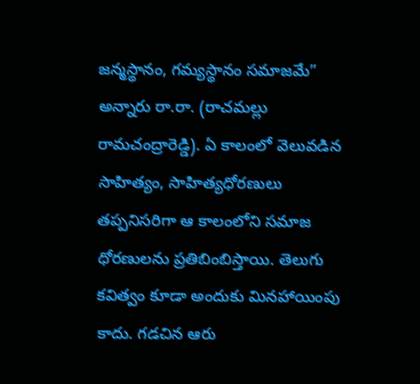జన్మస్థానం, గమ్యస్థానం సమాజమే” అన్నారు రా.రా. (రాచమల్లు రామచంద్రారెడ్డి). ఏ కాలంలో వెలువడిన సాహిత్యం, సాహిత్యధోరణులు తప్పనిసరిగా ఆ కాలంలోని సమాజ ధోరణులను ప్రతిబింబిస్తాయి. తెలుగు కవిత్వం కూడా అందుకు మినహాయింపు కాదు. గడచిన ఆరు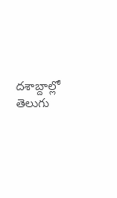దశాబ్దాల్లో తెలుగు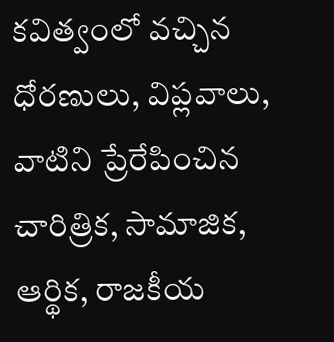కవిత్వంలో వచ్చిన ధోరణులు, విప్లవాలు, వాటిని ప్రేరేపించిన చారిత్రిక, సామాజిక, ఆర్థిక, రాజకీయ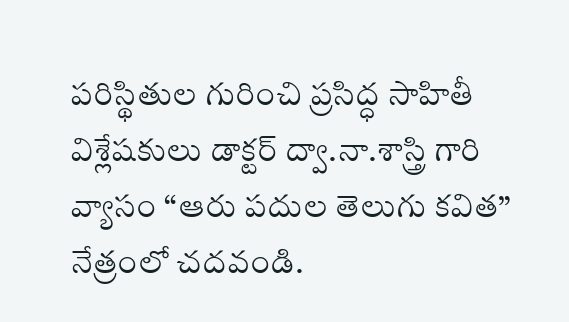పరిస్థితుల గురించి ప్రసిద్ధ సాహితీ విశ్లేషకులు డాక్టర్ ద్వా.నా.శాస్త్రి గారి వ్యాసం “ఆరు పదుల తెలుగు కవిత” నేత్రంలో చదవండి.